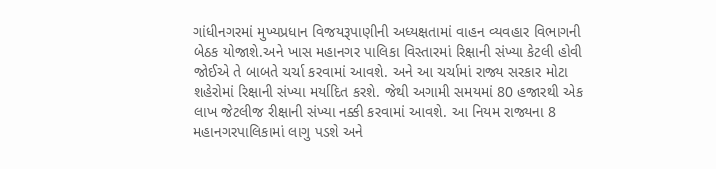ગાંધીનગરમાં મુખ્યપ્રધાન વિજયરૂપાણીની અધ્યક્ષતામાં વાહન વ્યવહાર વિભાગની બેઠક યોજાશે.અને ખાસ મહાનગર પાલિકા વિસ્તારમાં રિક્ષાની સંખ્યા કેટલી હોવી જોઈએ તે બાબતે ચર્ચા કરવામાં આવશે. અને આ ચર્ચામાં રાજ્ય સરકાર મોટા શહેરોમાં રિક્ષાની સંખ્યા મર્યાદિત કરશે. જેથી અગામી સમયમાં 80 હજારથી એક લાખ જેટલીજ રીક્ષાની સંખ્યા નક્કી કરવામાં આવશે. આ નિયમ રાજ્યના 8 મહાનગરપાલિકામાં લાગુ પડશે અને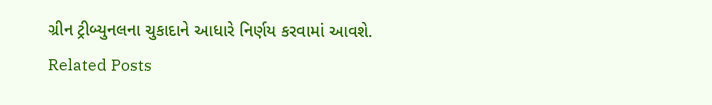ગ્રીન ટ્રીબ્યુનલના ચુકાદાને આધારે નિર્ણય કરવામાં આવશે.
Related Posts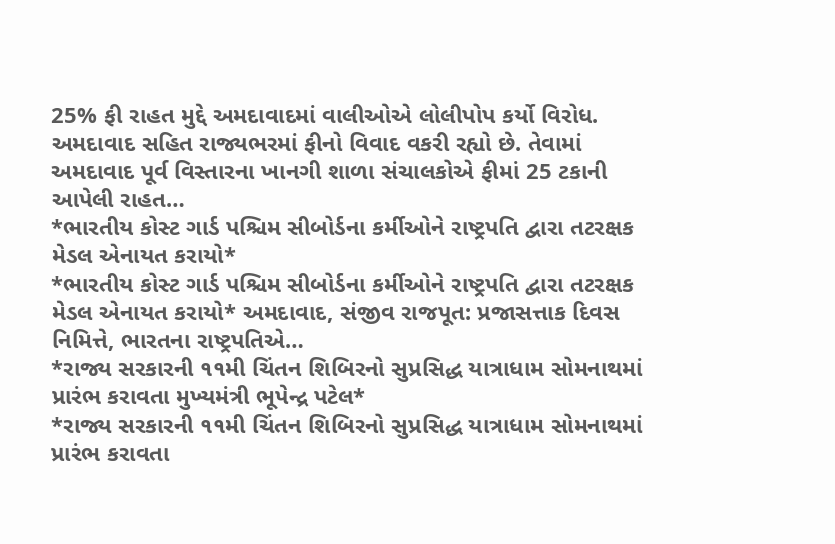25% ફી રાહત મુદ્દે અમદાવાદમાં વાલીઓએ લોલીપોપ કર્યો વિરોધ.
અમદાવાદ સહિત રાજ્યભરમાં ફીનો વિવાદ વકરી રહ્યો છે. તેવામાં અમદાવાદ પૂર્વ વિસ્તારના ખાનગી શાળા સંચાલકોએ ફીમાં 25 ટકાની આપેલી રાહત…
*ભારતીય કોસ્ટ ગાર્ડ પશ્ચિમ સીબોર્ડના કર્મીઓને રાષ્ટ્રપતિ દ્વારા તટરક્ષક મેડલ એનાયત કરાયો*
*ભારતીય કોસ્ટ ગાર્ડ પશ્ચિમ સીબોર્ડના કર્મીઓને રાષ્ટ્રપતિ દ્વારા તટરક્ષક મેડલ એનાયત કરાયો* અમદાવાદ, સંજીવ રાજપૂત: પ્રજાસત્તાક દિવસ નિમિત્તે, ભારતના રાષ્ટ્રપતિએ…
*રાજ્ય સરકારની ૧૧મી ચિંતન શિબિરનો સુપ્રસિદ્ધ યાત્રાધામ સોમનાથમાં પ્રારંભ કરાવતા મુખ્યમંત્રી ભૂપેન્દ્ર પટેલ*
*રાજ્ય સરકારની ૧૧મી ચિંતન શિબિરનો સુપ્રસિદ્ધ યાત્રાધામ સોમનાથમાં પ્રારંભ કરાવતા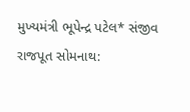મુખ્યમંત્રી ભૂપેન્દ્ર પટેલ* સંજીવ રાજપૂત સોમનાથ: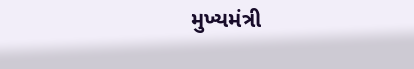મુખ્યમંત્રી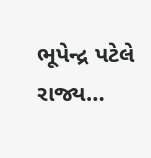ભૂપેન્દ્ર પટેલે રાજ્ય…